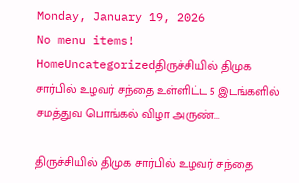Monday, January 19, 2026
No menu items!
HomeUncategorizedதிருச்சியில் திமுக சார்பில் உழவர் சந்தை உள்ளிட்ட 5 இடங்களில் சமத்துவ பொங்கல் விழா அருண்...

திருச்சியில் திமுக சார்பில் உழவர் சந்தை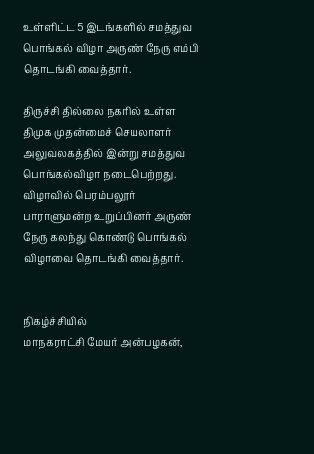உள்ளிட்ட 5 இடங்களில் சமத்துவ பொங்கல் விழா அருண் நேரு எம்பி தொடங்கி வைத்தார்.

திருச்சி தில்லை நகரில் உள்ள திமுக முதன்மைச் செயலாளர் அலுவலகத்தில் இன்று சமத்துவ பொங்கல்விழா நடைபெற்றது. விழாவில் பெரம்பலூர் பாராளுமன்ற உறுப்பினர் அருண் நேரு கலந்து கொண்டு பொங்கல் விழாவை தொடங்கி வைத்தார்.


நிகழ்ச்சியில்
மாநகராட்சி மேயர் அன்பழகன்,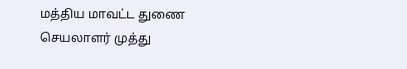மத்திய மாவட்ட துணை செயலாளர் முத்து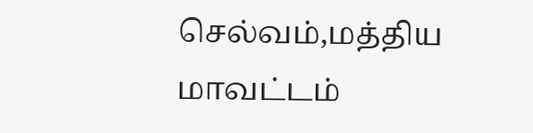செல்வம்,மத்திய மாவட்டம்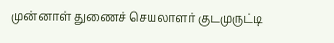முன்னாள் துணைச் செயலாளர் குடமுருட்டி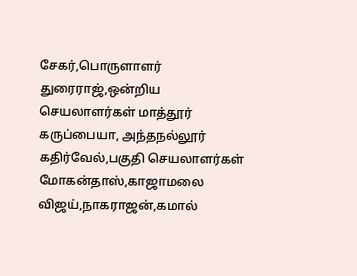சேகர்,பொருளாளர் துரைராஜ்,ஒன்றிய செயலாளர்கள் மாத்தூர் கருப்பையா, அந்தநல்லூர் கதிர்வேல்,பகுதி செயலாளர்கள் மோகன்தாஸ்,காஜாமலை விஜய்,நாகராஜன்,கமால்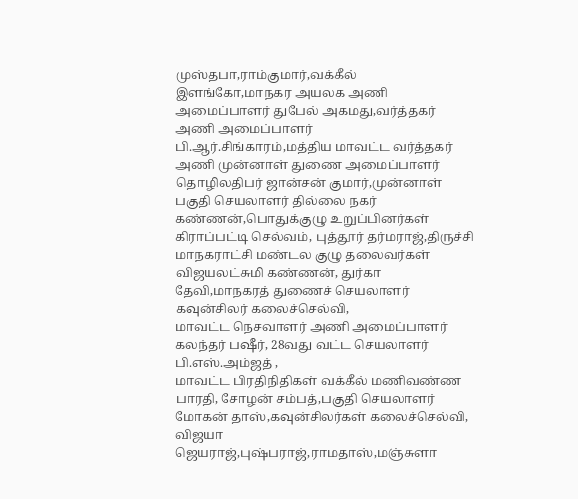முஸ்தபா,ராம்குமார்,வக்கீல் இளங்கோ,மாநகர அயலக அணி அமைப்பாளர் துபேல் அகமது,வர்த்தகர் அணி அமைப்பாளர் பி.ஆர்.சிங்காரம்,மத்திய மாவட்ட வர்த்தகர் அணி முன்னாள் துணை அமைப்பாளர் தொழிலதிபர் ஜான்சன் குமார்,முன்னாள் பகுதி செயலாளர் தில்லை நகர் கண்ணன்,பொதுக்குழு உறுப்பினர்கள் கிராப்பட்டி செல்வம், புத்தூர் தர்மராஜ்,திருச்சி மாநகராட்சி மண்டல குழு தலைவர்கள் விஜயலட்சுமி கண்ணன், துர்கா தேவி,மாநகரத் துணைச் செயலாளர் கவுன்சிலர் கலைச்செல்வி,
மாவட்ட நெசவாளர் அணி அமைப்பாளர் கலந்தர் பஷீர், 28வது வட்ட செயலாளர் பி.எஸ்.அம்ஜத் ,
மாவட்ட பிரதிநிதிகள் வக்கீல் மணிவண்ண பாரதி, சோழன் சம்பத்,பகுதி செயலாளர் மோகன் தாஸ்,கவுன்சிலர்கள் கலைச்செல்வி, விஜயா ஜெயராஜ்,புஷ்பராஜ்,ராமதாஸ்,மஞ்சுளா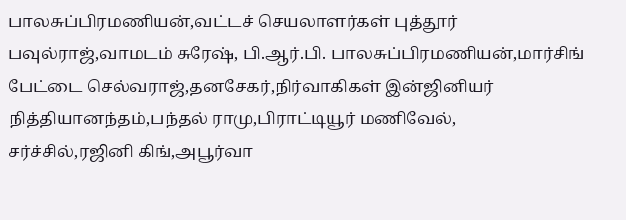பாலசுப்பிரமணியன்,வட்டச் செயலாளர்கள் புத்தூர் பவுல்ராஜ்,வாமடம் சுரேஷ், பி.ஆர்.பி. பாலசுப்பிரமணியன்,மார்சிங் பேட்டை செல்வராஜ்,தனசேகர்,நிர்வாகிகள் இன்ஜினியர் நித்தியானந்தம்,பந்தல் ராமு,பிராட்டியூர் மணிவேல்,
சர்ச்சில்,ரஜினி கிங்,அபூர்வா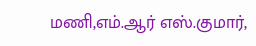மணி,எம்.ஆர் எஸ்.குமார்,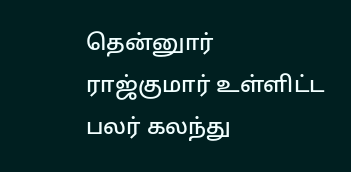தென்னுார் ராஜ்குமார் உள்ளிட்ட பலர் கலந்து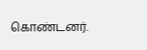கொண்டனர்.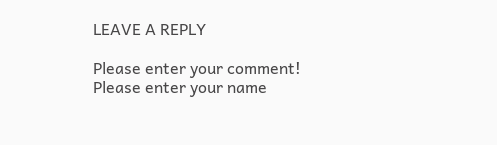LEAVE A REPLY

Please enter your comment!
Please enter your name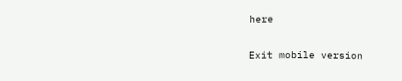here

Exit mobile version